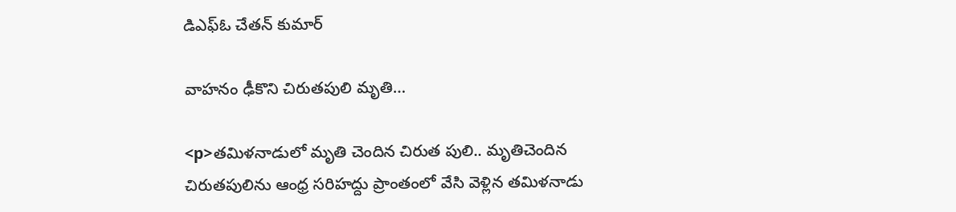డిఎఫ్ఓ చేతన్ కుమార్

వాహనం ఢీకొని చిరుతపులి మృతి…

<p>తమిళనాడులో మృతి చెందిన చిరుత పులి.. మృతిచెందిన చిరుతపులిను ఆంధ్ర సరిహద్దు ప్రాంతంలో వేసి వెళ్లిన తమిళనాడు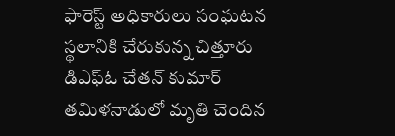ఫారెస్ట్ అధికారులు సంఘటన స్థలానికి చేరుకున్న చిత్తూరు డిఎఫ్ఓ చేతన్ కుమార్ తమిళనాడులో మృతి చెందిన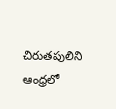చిరుతపులిని ఆంధ్రలో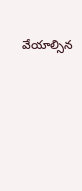వేయాల్సిన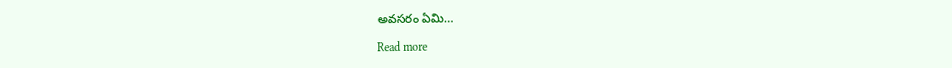అవసరం ఏమి…

Read more